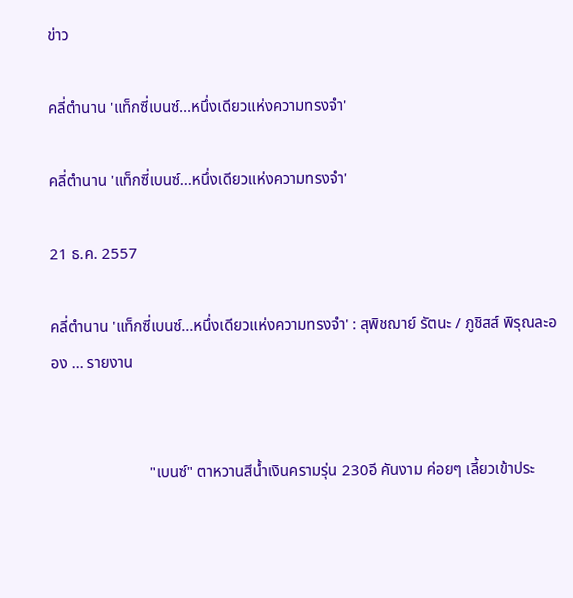ข่าว

คลี่ตำนาน 'แท็กซี่เบนซ์...หนึ่งเดียวแห่งความทรงจำ'

คลี่ตำนาน 'แท็กซี่เบนซ์...หนึ่งเดียวแห่งความทรงจำ'

21 ธ.ค. 2557

คลี่ตำนาน 'แท็กซี่เบนซ์...หนึ่งเดียวแห่งความทรงจำ' : สุพิชฌาย์ รัตนะ / ภูชิสส์ พิรุณละออง ... รายงาน


                         "เบนซ์" ตาหวานสีน้ำเงินครามรุ่น 230อี คันงาม ค่อยๆ เลี้ยวเข้าประ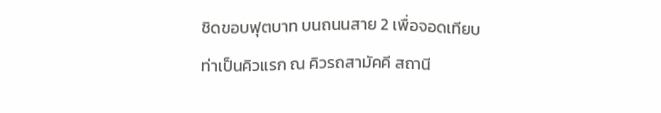ชิดขอบฟุตบาท บนถนนสาย 2 เพื่อจอดเทียบท่าเป็นคิวแรก ณ คิวรถสามัคคี สถานี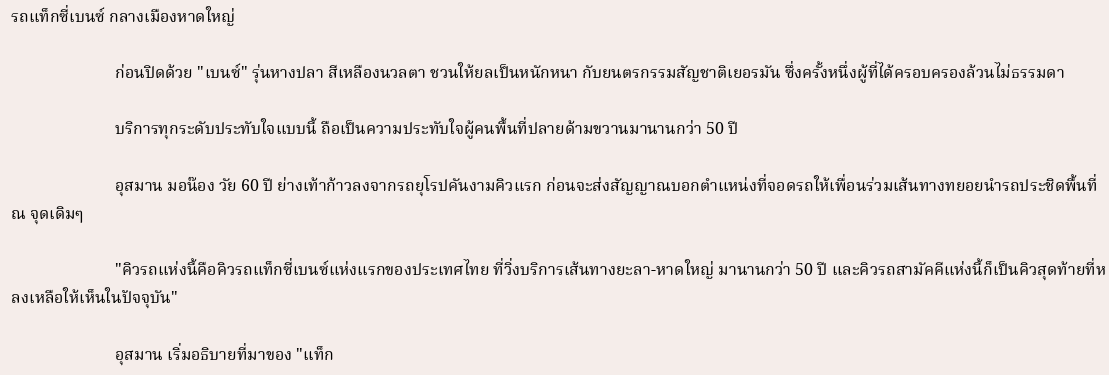รถแท็กซี่เบนซ์ กลางเมืองหาดใหญ่

                         ก่อนปิดด้วย "เบนซ์" รุ่นหางปลา สีเหลืองนวลตา ชวนให้ยลเป็นหนักหนา กับยนตรกรรมสัญชาติเยอรมัน ซึ่งครั้งหนึ่งผู้ที่ได้ครอบครองล้วนไม่ธรรมดา

                         บริการทุกระดับประทับใจแบบนี้ ถือเป็นความประทับใจผู้คนพื้นที่ปลายด้ามขวานมานานกว่า 50 ปี

                         อุสมาน มอน๊อง วัย 60 ปี ย่างเท้าก้าวลงจากรถยุโรปคันงามคิวแรก ก่อนจะส่งสัญญาณบอกตำแหน่งที่จอดรถให้เพื่อนร่วมเส้นทางทยอยนำรถประชิดพื้นที่ ณ จุดเดิมๆ

                         "คิวรถแห่งนี้คือคิวรถแท็กซี่เบนซ์แห่งแรกของประเทศไทย ที่วิ่งบริการเส้นทางยะลา-หาดใหญ่ มานานกว่า 50 ปี และคิวรถสามัคคีแห่งนี้ก็เป็นคิวสุดท้ายที่หลงเหลือให้เห็นในปัจจุบัน"

                         อุสมาน เริ่มอธิบายที่มาของ "แท็ก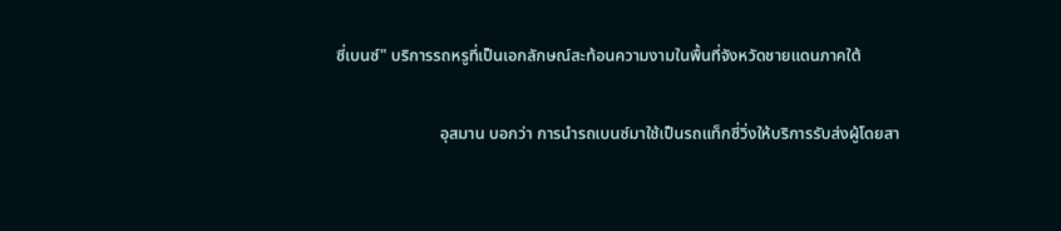ซี่เบนซ์" บริการรถหรูที่เป็นเอกลักษณ์สะท้อนความงามในพื้นที่จังหวัดชายแดนภาคใต้

                         อุสมาน บอกว่า การนำรถเบนซ์มาใช้เป็นรถแท็กซี่วิ่งให้บริการรับส่งผู้โดยสา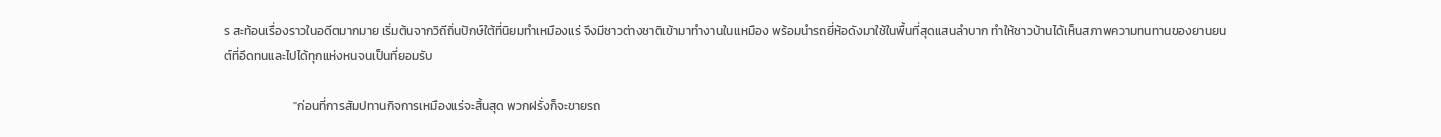ร สะท้อนเรื่องราวในอดีตมากมาย เริ่มต้นจากวิถีถิ่นปักษ์ใต้ที่นิยมทำเหมืองแร่ จึงมีชาวต่างชาติเข้ามาทำงานในเเหมือง พร้อมนำรถยี่ห้อดังมาใช้ในพื้นที่สุดแสนลำบาก ทำให้ชาวบ้านได้เห็นสภาพความทนทานของยานยนต์ที่อึดทนและไปได้ทุกแห่งหนจนเป็นที่ยอมรับ

                         "ก่อนที่การสัมปทานกิจการเหมืองแร่จะสิ้นสุด พวกฝรั่งก็จะขายรถ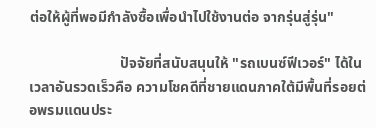ต่อให้ผู้ที่พอมีกำลังซื้อเพื่อนำไปใช้งานต่อ จากรุ่นสู่รุ่น"

                         ปัจจัยที่สนับสนุนให้ "รถเบนซ์ฟีเวอร์" ได้ในเวลาอันรวดเร็วคือ ความโชคดีที่ชายแดนภาคใต้มีพื้นที่รอยต่อพรมแดนประ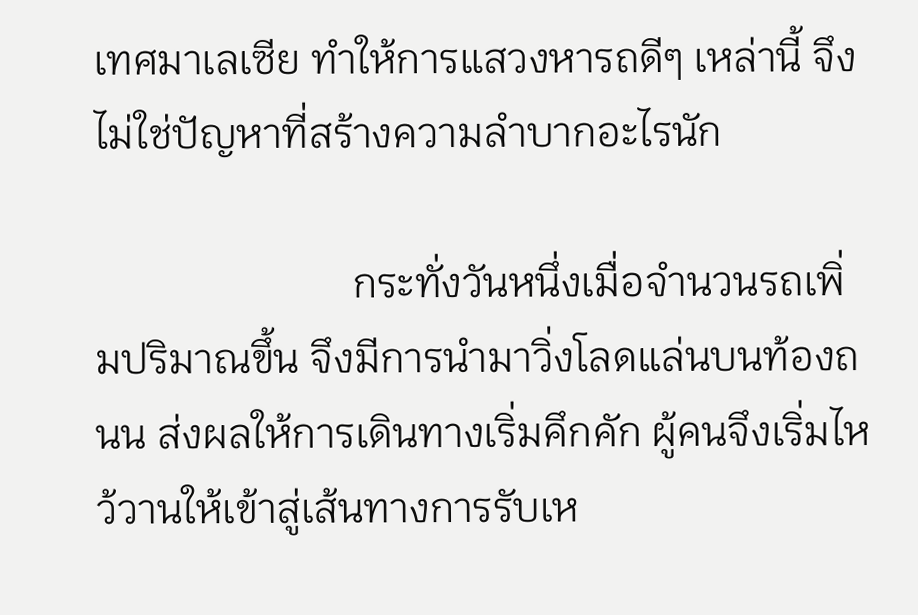เทศมาเลเซีย ทำให้การแสวงหารถดีๆ เหล่านี้ จึงไม่ใช่ปัญหาที่สร้างความลำบากอะไรนัก

                         กระทั่งวันหนึ่งเมื่อจำนวนรถเพิ่มปริมาณขึ้น จึงมีการนำมาวิ่งโลดแล่นบนท้องถนน ส่งผลให้การเดินทางเริ่มคึกคัก ผู้คนจึงเริ่มไหว้วานให้เข้าสู่เส้นทางการรับเห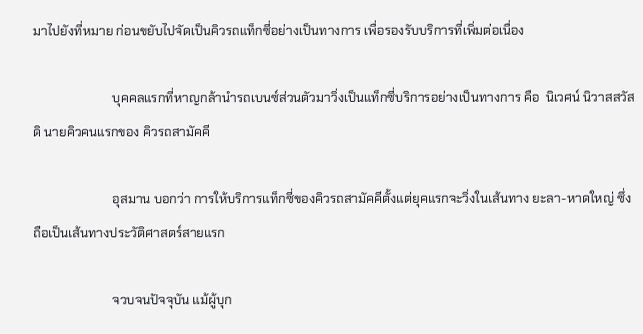มาไปยังที่หมาย ก่อนขยับไปจัดเป็นคิวรถแท็กซี่อย่างเป็นทางการ เพื่อรองรับบริการที่เพิ่มต่อเนื่อง

                         บุคคลแรกที่หาญกล้านำรถเบนซ์ส่วนตัวมาวิ่งเป็นแท็กซี่บริการอย่างเป็นทางการ คือ  นิเวศน์ นิวาสสวัสดิ นายคิวคนแรกของ คิวรถสามัคคี

                         อุสมาน บอกว่า การให้บริการแท็กซี่ของคิวรถสามัคคีตั้งแต่ยุคแรกจะวิ่งในเส้นทาง ยะลา-หาดใหญ่ ซึ่งถือเป็นเส้นทางประวัติศาสตร์สายแรก

                         จวบจนปัจจุบัน แม้ผู้บุก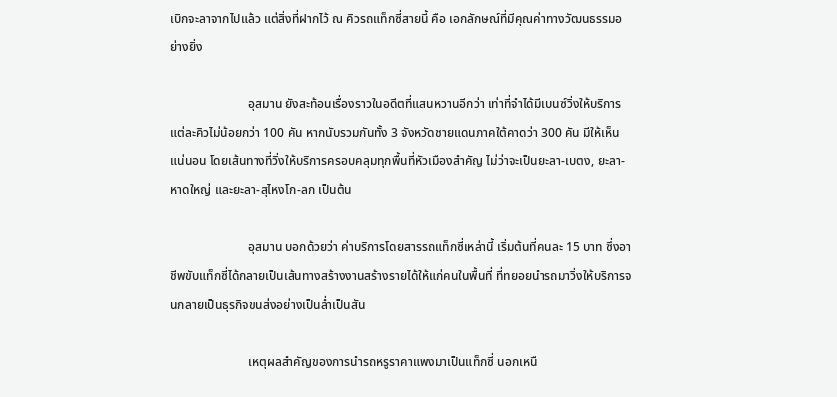เบิกจะลาจากไปแล้ว แต่สิ่งที่ฝากไว้ ณ คิวรถแท็กซี่สายนี้ คือ เอกลักษณ์ที่มีคุณค่าทางวัฒนธรรมอย่างยิ่ง

                         อุสมาน ยังสะท้อนเรื่องราวในอดีตที่แสนหวานอีกว่า เท่าที่จำได้มีเบนซ์วิ่งให้บริการแต่ละคิวไม่น้อยกว่า 100 คัน หากนับรวมกันทั้ง 3 จังหวัดชายแดนภาคใต้คาดว่า 300 คัน มีให้เห็นแน่นอน โดยเส้นทางที่วิ่งให้บริการครอบคลุมทุกพื้นที่หัวเมืองสำคัญ ไม่ว่าจะเป็นยะลา-เบตง, ยะลา-หาดใหญ่ และยะลา-สุไหงโก-ลก เป็นต้น

                         อุสมาน บอกด้วยว่า ค่าบริการโดยสารรถแท็กซี่เหล่านี้ เริ่มต้นที่คนละ 15 บาท ซึ่งอาชีพขับแท็กซี่ได้กลายเป็นเส้นทางสร้างงานสร้างรายได้ให้แก่คนในพื้นที่ ที่ทยอยนำรถมาวิ่งให้บริการจนกลายเป็นธุรกิจขนส่งอย่างเป็นล่ำเป็นสัน

                         เหตุผลสำคัญของการนำรถหรูราคาแพงมาเป็นแท็กซี่ นอกเหนื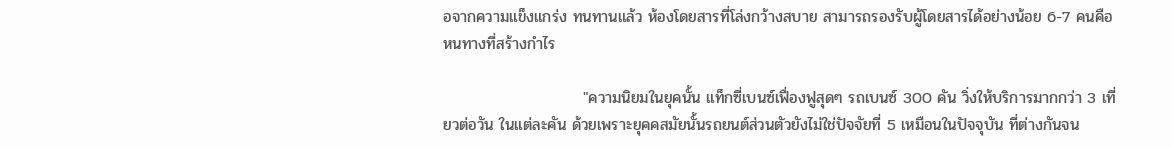อจากความแข็งแกร่ง ทนทานแล้ว ห้องโดยสารที่โล่งกว้างสบาย สามารถรองรับผู้โดยสารได้อย่างน้อย 6-7 คนคือหนทางที่สร้างกำไร

                         "ความนิยมในยุคนั้น แท็กซี่เบนซ์เฟื่องฟูสุดๆ รถเบนซ์ 300 คัน วิ่งให้บริการมากกว่า 3 เที่ยวต่อวัน ในแต่ละคัน ด้วยเพราะยุคคสมัยนั้นรถยนต์ส่วนตัวยังไม่ใช่ปัจจัยที่ 5 เหมือนในปัจจุบัน ที่ต่างกันจน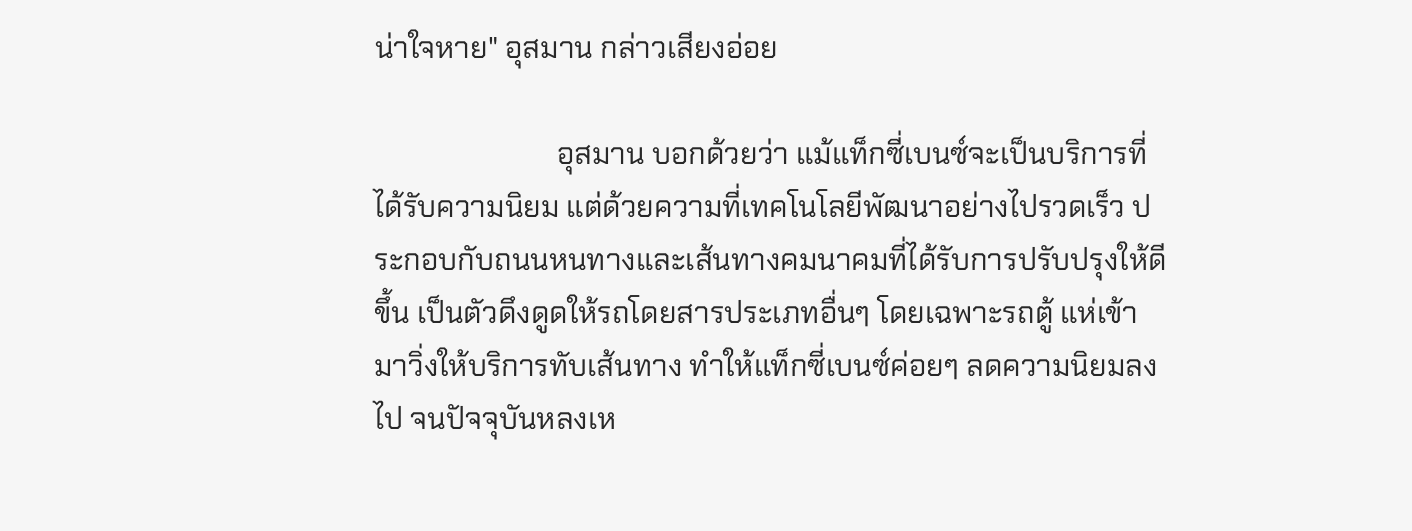น่าใจหาย" อุสมาน กล่าวเสียงอ่อย

                         อุสมาน บอกด้วยว่า แม้แท็กซี่เบนซ์จะเป็นบริการที่ได้รับความนิยม แต่ด้วยความที่เทคโนโลยีพัฒนาอย่างไปรวดเร็ว ประกอบกับถนนหนทางและเส้นทางคมนาคมที่ได้รับการปรับปรุงให้ดีขึ้น เป็นตัวดึงดูดให้รถโดยสารประเภทอื่นๆ โดยเฉพาะรถตู้ แห่เข้ามาวิ่งให้บริการทับเส้นทาง ทำให้แท็กซี่เบนซ์ค่อยๆ ลดความนิยมลงไป จนปัจจุบันหลงเห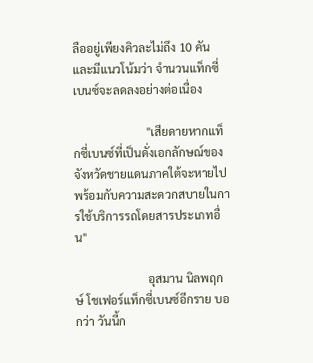ลืออยู่เพียงคิวละไม่ถึง 10 คัน และมีแนวโน้มว่า จำนวนแท็กซี่เบนซ์จะลดลงอย่างต่อเนื่อง

                         "เสียดายหากแท็กซี่เบนซ์ที่เป็นดั่งเอกลักษณ์ของจังหวัดชายแดนภาคใต้จะหายไปพร้อมกับความสะดวกสบายในการใช้บริการรถโดยสารประเภทอื่น"

                         อุสมาน นิลพฤกษ์ โชเฟอร์แท็กซี่เบนซ์อีกราย บอกว่า วันนี้ก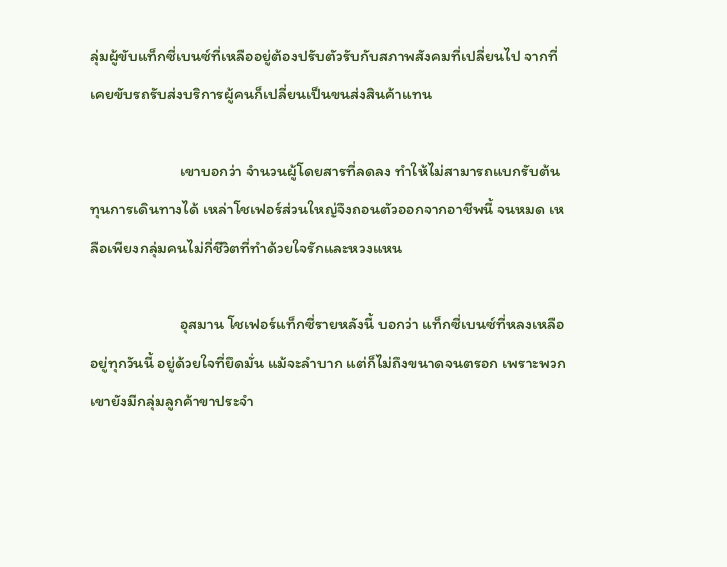ลุ่มผู้ขับแท็กซี่เบนซ์ที่เหลืออยู่ต้องปรับตัวรับกับสภาพสังคมที่เปลี่ยนไป จากที่เคยขับรถรับส่งบริการผู้คนก็เปลี่ยนเป็นขนส่งสินค้าแทน

                         เขาบอกว่า จำนวนผู้โดยสารที่ลดลง ทำให้ไม่สามารถแบกรับต้นทุนการเดินทางได้ เหล่าโชเฟอร์ส่วนใหญ่จึงถอนตัวออกจากอาชีพนี้ จนหมด เหลือเพียงกลุ่มคนไม่กี่ชีวิตที่ทำด้วยใจรักและหวงแหน

                         อุสมาน โชเฟอร์แท็กซี่รายหลังนี้ บอกว่า แท็กซี่เบนซ์ที่หลงเหลืออยู่ทุกวันนี้ อยู่ด้วยใจที่ยึดมั่น แม้จะลำบาก แต่ก็ไม่ถึงขนาดจนตรอก เพราะพวกเขายังมีกลุ่มลูกค้าขาประจำ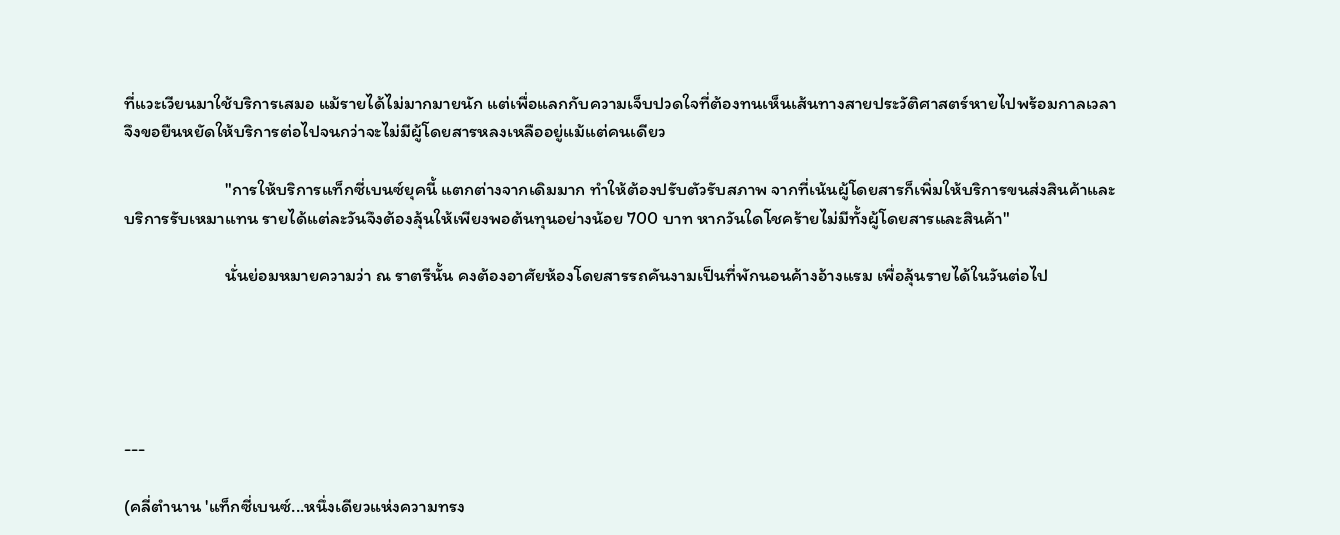ที่แวะเวียนมาใช้บริการเสมอ แม้รายได้ไม่มากมายนัก แต่เพื่อแลกกับความเจ็บปวดใจที่ต้องทนเห็นเส้นทางสายประวัติศาสตร์หายไปพร้อมกาลเวลา จึงขอยืนหยัดให้บริการต่อไปจนกว่าจะไม่มีผู้โดยสารหลงเหลืออยู่แม้แต่คนเดียว

                         "การให้บริการแท็กซี่เบนซ์ยุคนี้ แตกต่างจากเดิมมาก ทำให้ต้องปรับตัวรับสภาพ จากที่เน้นผู้โดยสารก็เพิ่มให้บริการขนส่งสินค้าและบริการรับเหมาแทน รายได้แต่ละวันจึงต้องลุ้นให้เพียงพอต้นทุนอย่างน้อย 700 บาท หากวันใดโชคร้ายไม่มีทั้งผู้โดยสารและสินค้า"

                         นั่นย่อมหมายความว่า ณ ราตรีนั้น คงต้องอาศัยห้องโดยสารรถคันงามเป็นที่พักนอนค้างอ้างแรม เพื่อลุ้นรายได้ในวันต่อไป





---

(คลี่ตำนาน 'แท็กซี่เบนซ์...หนึ่งเดียวแห่งความทรง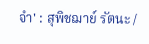จำ' : สุพิชฌาย์ รัตนะ /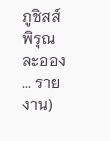ภูชิสส์ พิรุณละออง ... รายงาน)